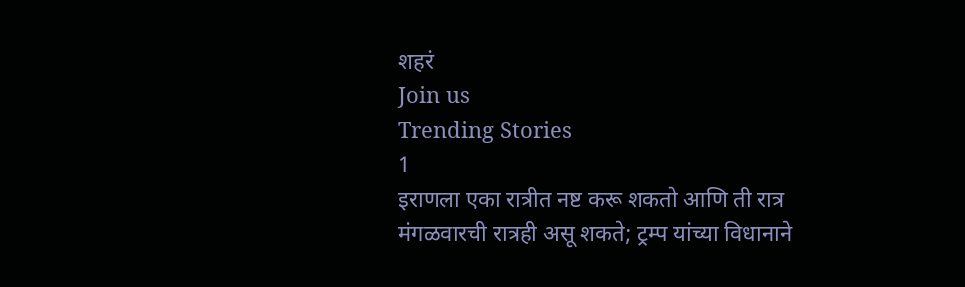शहरं
Join us
Trending Stories
1
इराणला एका रात्रीत नष्ट करू शकतो आणि ती रात्र मंगळवारची रात्रही असू शकते; ट्रम्प यांच्या विधानाने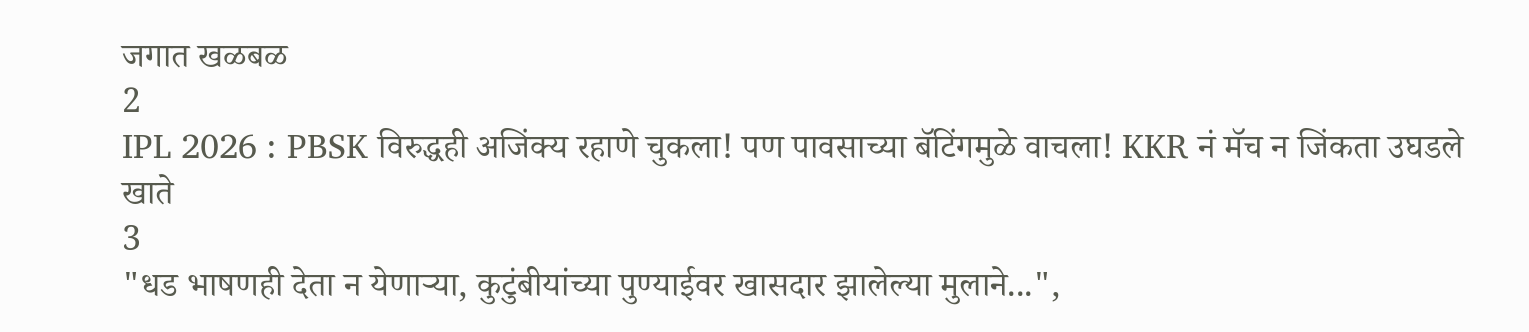जगात खळबळ
2
IPL 2026 : PBSK विरुद्धही अजिंक्य रहाणे चुकला! पण पावसाच्या बॅटिंगमुळे वाचला! KKR नं मॅच न जिंकता उघडले खाते
3
"धड भाषणही देता न येणाऱ्या, कुटुंबीयांच्या पुण्याईवर खासदार झालेल्या मुलाने...",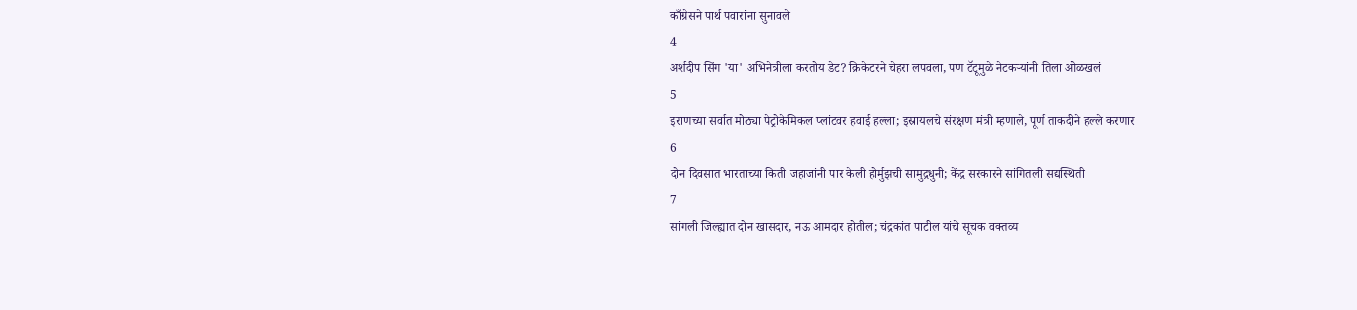काँग्रेसने पार्थ पवारांना सुनावले
4
अर्शदीप सिंग 'या' अभिनेत्रीला करतोय डेट? क्रिकेटरने चेहरा लपवला, पण टॅटूमुळे नेटकऱ्यांनी तिला ओळखलं
5
इराणच्या सर्वात मोठ्या पेट्रोकेमिकल प्लांटवर हवाई हल्ला; इस्रायलचे संरक्षण मंत्री म्हणाले, पूर्ण ताकदीने हल्ले करणार
6
दोन दिवसात भारताच्या किती जहाजांनी पार केली होर्मुझची सामुद्रधुनी; केंद्र सरकारने सांगितली सद्यस्थिती
7
सांगली जिल्ह्यात दोन खासदार, नऊ आमदार होतील; चंद्रकांत पाटील यांचे सूचक वक्तव्य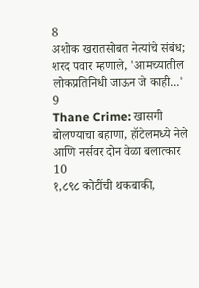8
अशोक खरातसोबत नेत्यांचे संबंध; शरद पवार म्हणाले, 'आमच्यातील लोकप्रतिनिधी जाऊन जे काही...'
9
Thane Crime: खासगी बोलण्याचा बहाणा, हॉटेलमध्ये नेले आणि नर्सवर दोन वेळा बलात्कार
10
१,८९८ कोटींची थकबाकी,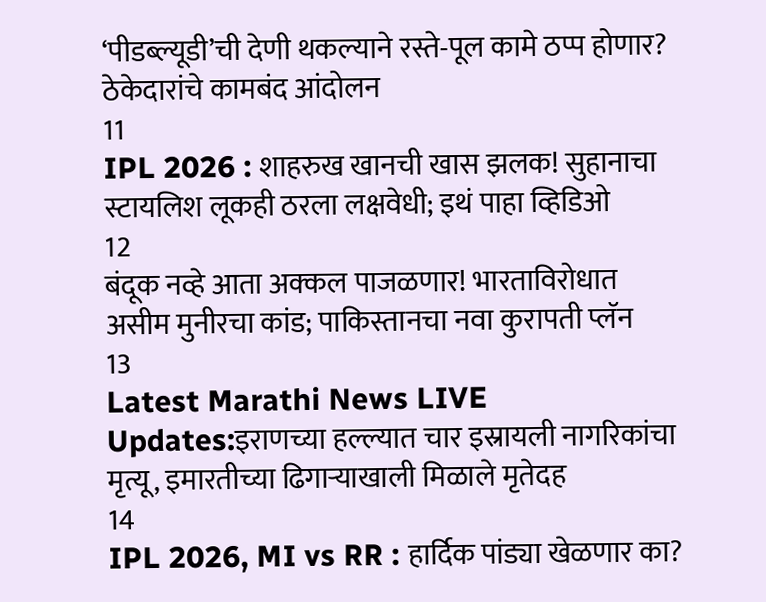‘पीडब्ल्यूडी’ची देणी थकल्याने रस्ते-पूल कामे ठप्प होणार? ठेकेदारांचे कामबंद आंदोलन
11
IPL 2026 : शाहरुख खानची खास झलक! सुहानाचा स्टायलिश लूकही ठरला लक्षवेधी; इथं पाहा व्हिडिओ
12
बंदूक नव्हे आता अक्कल पाजळणार! भारताविरोधात असीम मुनीरचा कांड; पाकिस्तानचा नवा कुरापती प्लॅन
13
Latest Marathi News LIVE Updates:इराणच्या हल्ल्यात चार इस्रायली नागरिकांचा मृत्यू, इमारतीच्या ढिगाऱ्याखाली मिळाले मृतेदह
14
IPL 2026, MI vs RR : हार्दिक पांड्या खेळणार का?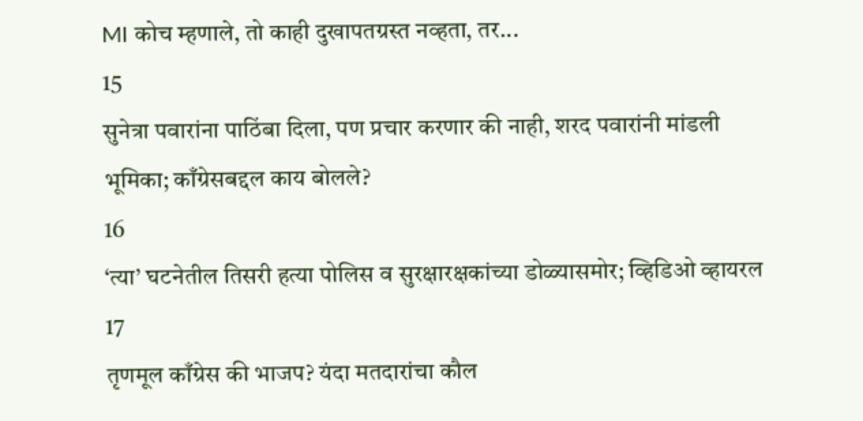MI कोच म्हणाले, तो काही दुखापतग्रस्त नव्हता, तर...
15
सुनेत्रा पवारांना पाठिंबा दिला, पण प्रचार करणार की नाही, शरद पवारांनी मांडली भूमिका; काँग्रेसबद्दल काय बोलले?
16
‘त्या’ घटनेतील तिसरी हत्या पोलिस व सुरक्षारक्षकांच्या डोळ्यासमोर; व्हिडिओ व्हायरल
17
तृणमूल काँग्रेस की भाजप? यंदा मतदारांचा कौल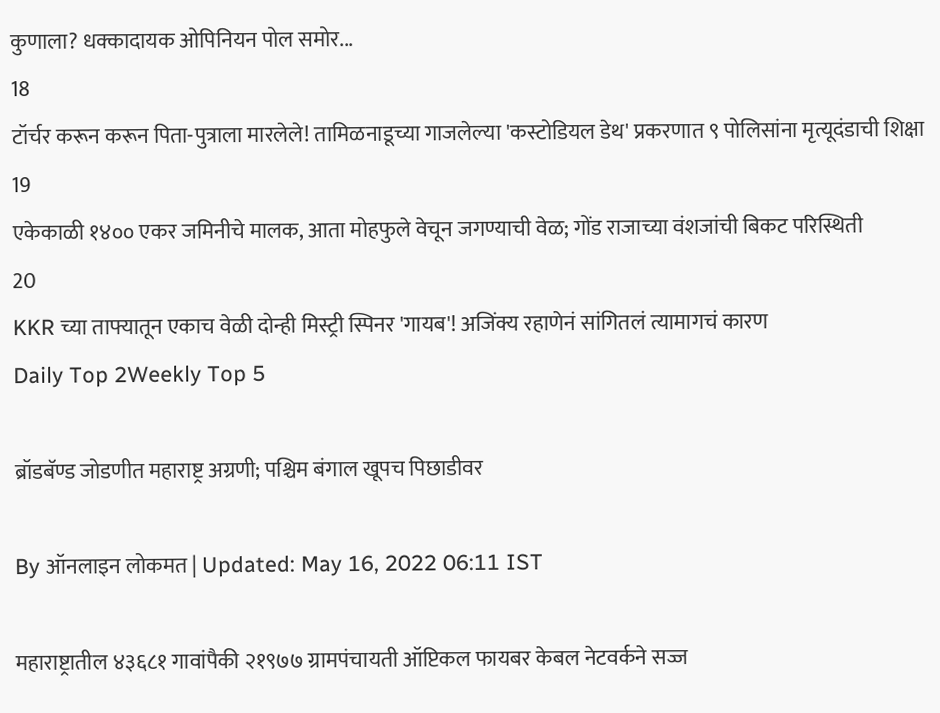कुणाला? धक्कादायक ओपिनियन पोल समोर...
18
टॉर्चर करून करून पिता-पुत्राला मारलेले! तामिळनाडूच्या गाजलेल्या 'कस्टोडियल डेथ' प्रकरणात ९ पोलिसांना मृत्यूदंडाची शिक्षा
19
एकेकाळी १४०० एकर जमिनीचे मालक, आता मोहफुले वेचून जगण्याची वेळ; गोंड राजाच्या वंशजांची बिकट परिस्थिती
20
KKR च्या ताफ्यातून एकाच वेळी दोन्ही मिस्ट्री स्पिनर 'गायब'! अजिंक्य रहाणेनं सांगितलं त्यामागचं कारण
Daily Top 2Weekly Top 5

ब्रॉडबॅण्ड जोडणीत महाराष्ट्र अग्रणी; पश्चिम बंगाल खूपच पिछाडीवर

By ऑनलाइन लोकमत | Updated: May 16, 2022 06:11 IST

महाराष्ट्रातील ४३६८१ गावांपैकी २१९७७ ग्रामपंचायती ऑप्टिकल फायबर केबल नेटवर्कने सज्ज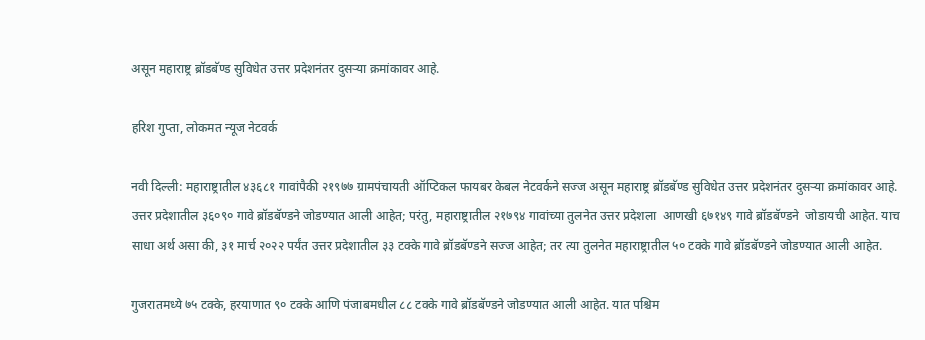असून महाराष्ट्र ब्रॉडबॅण्ड सुविधेत उत्तर प्रदेशनंतर दुसऱ्या क्रमांकावर आहे.

हरिश गुप्ता, लोकमत न्यूज नेटवर्क

नवी दिल्ली: महाराष्ट्रातील ४३६८१ गावांपैकी २१९७७ ग्रामपंचायती ऑप्टिकल फायबर केबल नेटवर्कने सज्ज असून महाराष्ट्र ब्रॉडबॅण्ड सुविधेत उत्तर प्रदेशनंतर दुसऱ्या क्रमांकावर आहे. उत्तर प्रदेशातील ३६०९० गावे ब्रॉडबॅण्डने जोडण्यात आली आहेत; परंतु, महाराष्ट्रातील २१७९४ गावांच्या तुलनेत उत्तर प्रदेशला  आणखी ६७१४९ गावे ब्रॉडबॅण्डने  जोडायची आहेत. याच साधा अर्थ असा की, ३१ मार्च २०२२ पर्यंत उत्तर प्रदेशातील ३३ टक्के गावे ब्रॉडबॅण्डने सज्ज आहेत; तर त्या तुलनेत महाराष्ट्रातील ५० टक्के गावे ब्रॉडबॅण्डने जोडण्यात आली आहेत.

गुजरातमध्ये ७५ टक्के, हरयाणात ९० टक्के आणि पंजाबमधील ८८ टक्के गावे ब्रॉडबॅण्डने जोडण्यात आली आहेत. यात पश्चिम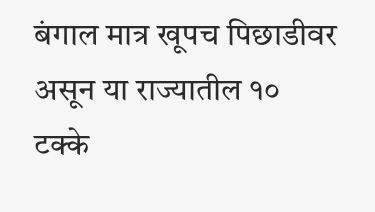बंगाल मात्र खूपच पिछाडीवर असून या राज्यातील १० टक्के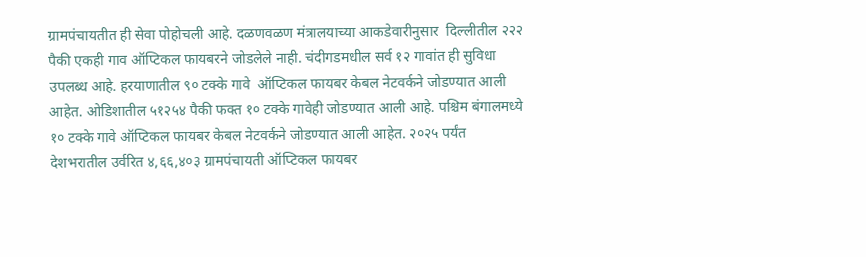ग्रामपंचायतीत ही सेवा पोहोचली आहे. दळणवळण मंत्रालयाच्या आकडेवारीनुसार  दिल्लीतील २२२ पैकी एकही गाव ऑप्टिकल फायबरने जोडलेले नाही. चंदीगडमधील सर्व १२ गावांत ही सुविधा उपलब्ध आहे. हरयाणातील ९० टक्के गावे  ऑप्टिकल फायबर केबल नेटवर्कने जोडण्यात आली आहेत. ओडिशातील ५१२५४ पैकी फक्त १० टक्के गावेही जोडण्यात आली आहे. पश्चिम बंगालमध्ये १० टक्के गावे ऑप्टिकल फायबर केबल नेटवर्कने जोडण्यात आली आहेत. २०२५ पर्यंत देशभरातील उर्वरित ४,६६,४०३ ग्रामपंचायती ऑप्टिकल फायबर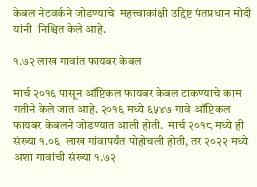केबल नेटवर्कने जोडण्याचे  महत्त्वाकांक्षी उद्दिष्ट पंतप्रधान मोदी यांनी  निश्चित केले आहे.

१.७२ लाख गावांत फायबर केबल

मार्च २०१६ पासून ऑप्टिकल फायबर केबल टाकण्याचे काम गतीने केले जात आहे. २०१६ मध्ये ६५४७ गावे ऑप्टिकल फायबर केबलने जोडण्यात आली होती.  मार्च २०१८ मध्ये ही संख्या १.०६  लाख गांवापर्यंत पोहोचली होती, तर २०२२ मध्ये अशा गावांची संख्या १.७२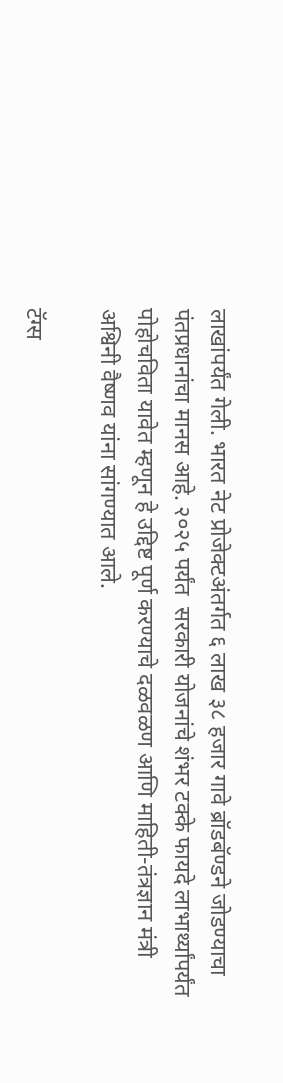लाखांपर्यंत गेली. भारत नेट प्रोजेक्टअंतर्गत ६ लाख ३८ हजार गावे ब्रॉडबॅण्डने जोडण्याचा पंतप्रधानांचा मानस आहे. २०२५ पर्यंत  सरकारी योजनांचे शंभर टक्के फायदे लाभार्थ्यांपर्यंत पोहोचविता यावेत म्हणून हे उद्दिष्ट पूर्ण करण्याचे दळवळण आणि माहिती-तंत्रज्ञान मंत्री अश्विनी वैष्णव यांना सांगण्यात आले.

टॅग्स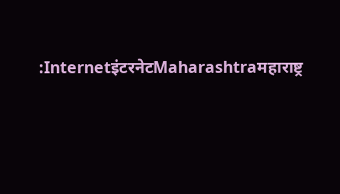:InternetइंटरनेटMaharashtraमहाराष्ट्र